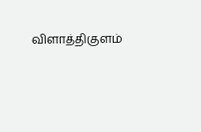விளாத்திகுளம்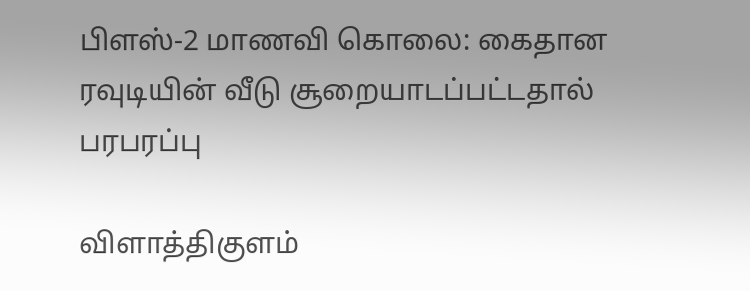பிளஸ்-2 மாணவி கொலை: கைதான ரவுடியின் வீடு சூறையாடப்பட்டதால் பரபரப்பு

விளாத்திகுளம்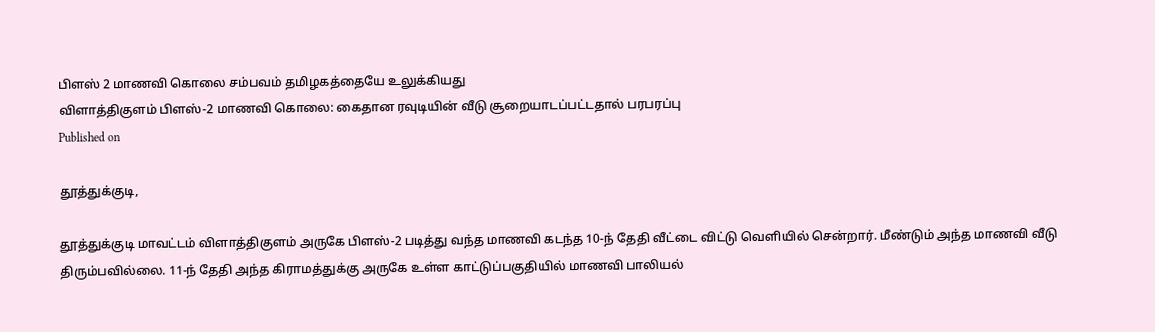பிளஸ் 2 மாணவி கொலை சம்பவம் தமிழகத்தையே உலுக்கியது
விளாத்திகுளம் பிளஸ்-2 மாணவி கொலை: கைதான ரவுடியின் வீடு சூறையாடப்பட்டதால் பரபரப்பு
Published on

தூத்துக்குடி,

தூத்துக்குடி மாவட்டம் விளாத்திகுளம் அருகே பிளஸ்-2 படித்து வந்த மாணவி கடந்த 10-ந் தேதி வீட்டை விட்டு வெளியில் சென்றார். மீண்டும் அந்த மாணவி வீடு திரும்பவில்லை. 11-ந் தேதி அந்த கிராமத்துக்கு அருகே உள்ள காட்டுப்பகுதியில் மாணவி பாலியல்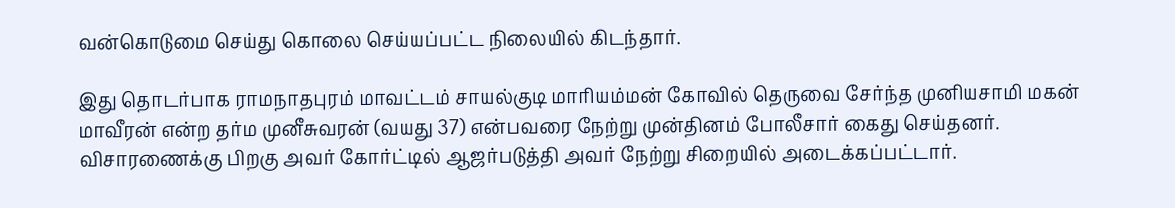வன்கொடுமை செய்து கொலை செய்யப்பட்ட நிலையில் கிடந்தார்.

இது தொடர்பாக ராமநாதபுரம் மாவட்டம் சாயல்குடி மாரியம்மன் கோவில் தெருவை சேர்ந்த முனியசாமி மகன் மாவீரன் என்ற தர்ம முனீசுவரன் (வயது 37) என்பவரை நேற்று முன்தினம் போலீசார் கைது செய்தனர். விசாரணைக்கு பிறகு அவர் கோர்ட்டில் ஆஜர்படுத்தி அவர் நேற்று சிறையில் அடைக்கப்பட்டார்.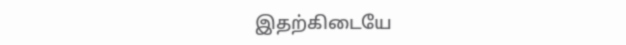இதற்கிடையே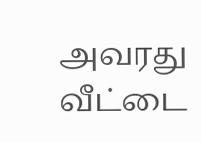அவரது வீட்டை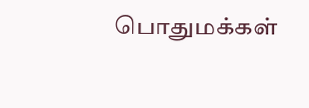பொதுமக்கள்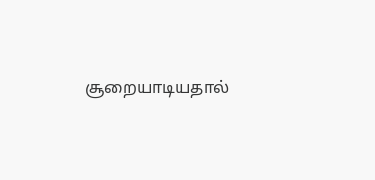சூறையாடியதால்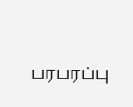பரபரப்பு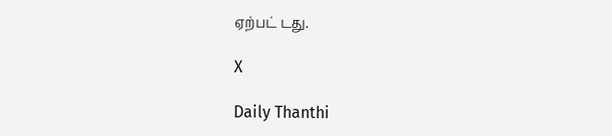ஏற்பட் டது.

X

Daily Thanthi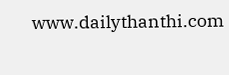www.dailythanthi.com